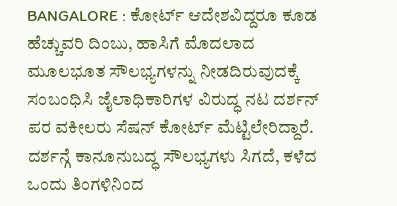BANGALORE : ಕೋರ್ಟ್ ಆದೇಶವಿದ್ದರೂ ಕೂಡ ಹೆಚ್ಚುವರಿ ದಿಂಬು, ಹಾಸಿಗೆ ಮೊದಲಾದ ಮೂಲಭೂತ ಸೌಲಭ್ಯಗಳನ್ನು ನೀಡದಿರುವುದಕ್ಕೆ ಸಂಬಂಧಿಸಿ ಜೈಲಾಧಿಕಾರಿಗಳ ವಿರುದ್ಧ ನಟ ದರ್ಶನ್ ಪರ ವಕೀಲರು ಸೆಷನ್ ಕೋರ್ಟ್ ಮೆಟ್ಟಿಲೇರಿದ್ದಾರೆ. ದರ್ಶನ್ಗೆ ಕಾನೂನುಬದ್ಧ ಸೌಲಭ್ಯಗಳು ಸಿಗದೆ, ಕಳೆದ ಒಂದು ತಿಂಗಳಿನಿಂದ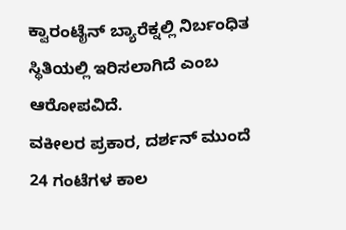ಕ್ವಾರಂಟೈನ್ ಬ್ಯಾರೆಕ್ನಲ್ಲಿ ನಿರ್ಬಂಧಿತ ಸ್ಥಿತಿಯಲ್ಲಿ ಇರಿಸಲಾಗಿದೆ ಎಂಬ ಆರೋಪವಿದೆ.
ವಕೀಲರ ಪ್ರಕಾರ, ದರ್ಶನ್ ಮುಂದೆ 24 ಗಂಟೆಗಳ ಕಾಲ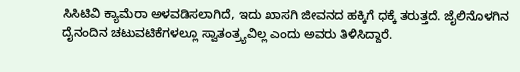ಸಿಸಿಟಿವಿ ಕ್ಯಾಮೆರಾ ಅಳವಡಿಸಲಾಗಿದೆ, ಇದು ಖಾಸಗಿ ಜೀವನದ ಹಕ್ಕಿಗೆ ಧಕ್ಕೆ ತರುತ್ತದೆ. ಜೈಲಿನೊಳಗಿನ ದೈನಂದಿನ ಚಟುವಟಿಕೆಗಳಲ್ಲೂ ಸ್ವಾತಂತ್ರ್ಯವಿಲ್ಲ ಎಂದು ಅವರು ತಿಳಿಸಿದ್ದಾರೆ.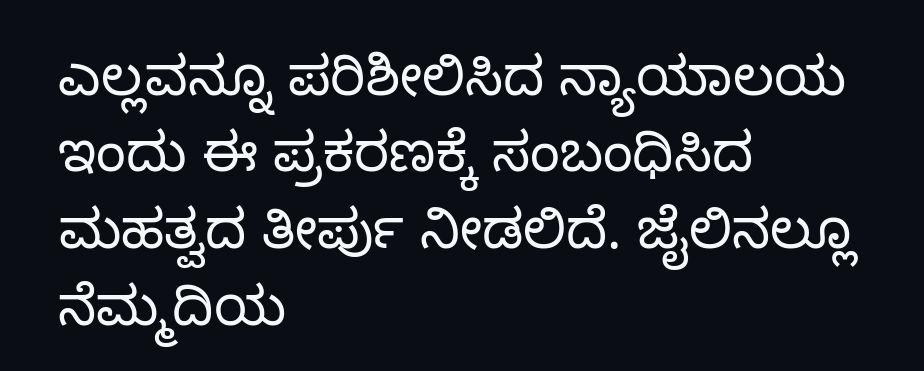ಎಲ್ಲವನ್ನೂ ಪರಿಶೀಲಿಸಿದ ನ್ಯಾಯಾಲಯ ಇಂದು ಈ ಪ್ರಕರಣಕ್ಕೆ ಸಂಬಂಧಿಸಿದ ಮಹತ್ವದ ತೀರ್ಪು ನೀಡಲಿದೆ. ಜೈಲಿನಲ್ಲೂ ನೆಮ್ಮದಿಯ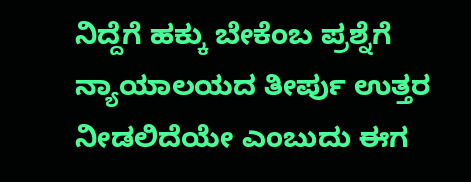ನಿದ್ದೆಗೆ ಹಕ್ಕು ಬೇಕೆಂಬ ಪ್ರಶ್ನೆಗೆ ನ್ಯಾಯಾಲಯದ ತೀರ್ಪು ಉತ್ತರ ನೀಡಲಿದೆಯೇ ಎಂಬುದು ಈಗ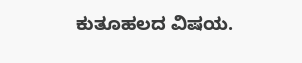ಕುತೂಹಲದ ವಿಷಯ.